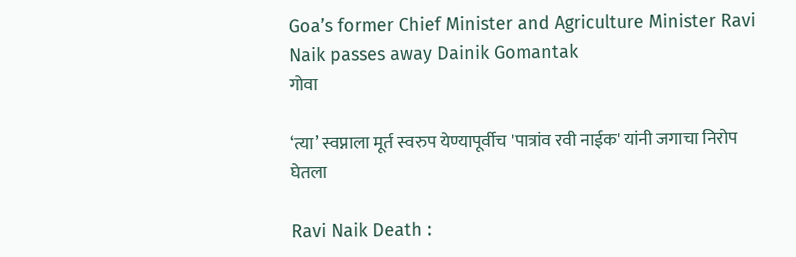Goa’s former Chief Minister and Agriculture Minister Ravi Naik passes away Dainik Gomantak
गोवा

‘त्या’ स्वप्नाला मूर्त स्वरुप येण्यापूर्वीच 'पात्रांव रवी नाईक' यांनी जगाचा निरोप घेतला

Ravi Naik Death :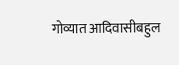गोव्यात आदिवासीबहुल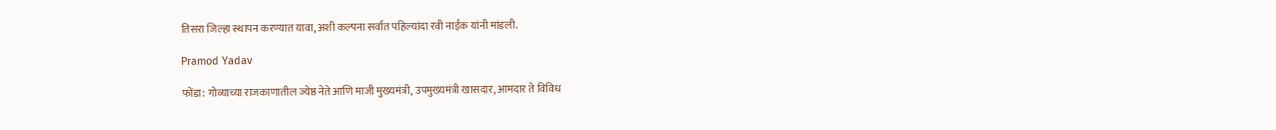तिसरा जिल्हा स्थापन करण्यात यावा, अशी कल्पना सर्वात पहिल्यांदा रवी नाईक यांनी मांडली.

Pramod Yadav

फोंडा: गोव्याच्या राजकाणातील ज्येष्ठ नेते आणि माजी मुख्यमंत्री, उपमुख्यमंत्री खासदार, आमदार ते विविध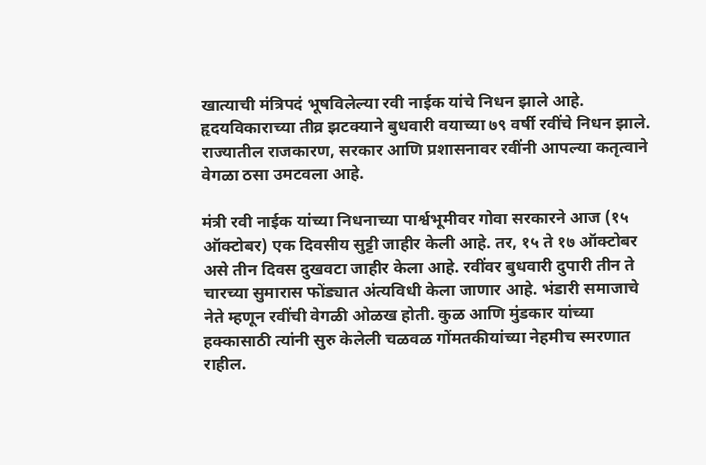खात्याची मंत्रिपदं भूषविलेल्या रवी नाईक यांचे निधन झाले आहे. हृदयविकाराच्या तीव्र झटक्याने बुधवारी वयाच्या ७९ वर्षी रवींचे निधन झाले. राज्यातील राजकारण, सरकार आणि प्रशासनावर रवींनी आपल्या कतृत्वाने वेगळा ठसा उमटवला आहे.

मंत्री रवी नाईक यांच्या निधनाच्या पार्श्वभूमीवर गोवा सरकारने आज (१५ ऑक्टोबर) एक दिवसीय सुट्टी जाहीर केली आहे. तर, १५ ते १७ ऑक्टोबर असे तीन दिवस दुखवटा जाहीर केला आहे. रवींवर बुधवारी दुपारी तीन ते चारच्या सुमारास फोंड्यात अंत्यविधी केला जाणार आहे. भंडारी समाजाचे नेते म्हणून रवींची वेगळी ओळख होती. कुळ आणि मुंडकार यांच्या हक्कासाठी त्यांनी सुरु केलेली चळवळ गोंमतकीयांच्या नेहमीच स्मरणात राहील.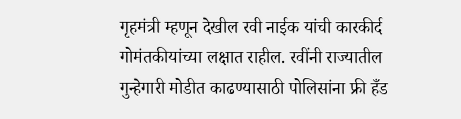गृहमंत्री म्हणून देखील रवी नाईक यांची कारकीर्द गोमंतकीयांच्या लक्षात राहील. रवींनी राज्यातील गुन्हेगारी मोडीत काढण्यासाठी पोलिसांना फ्री हँड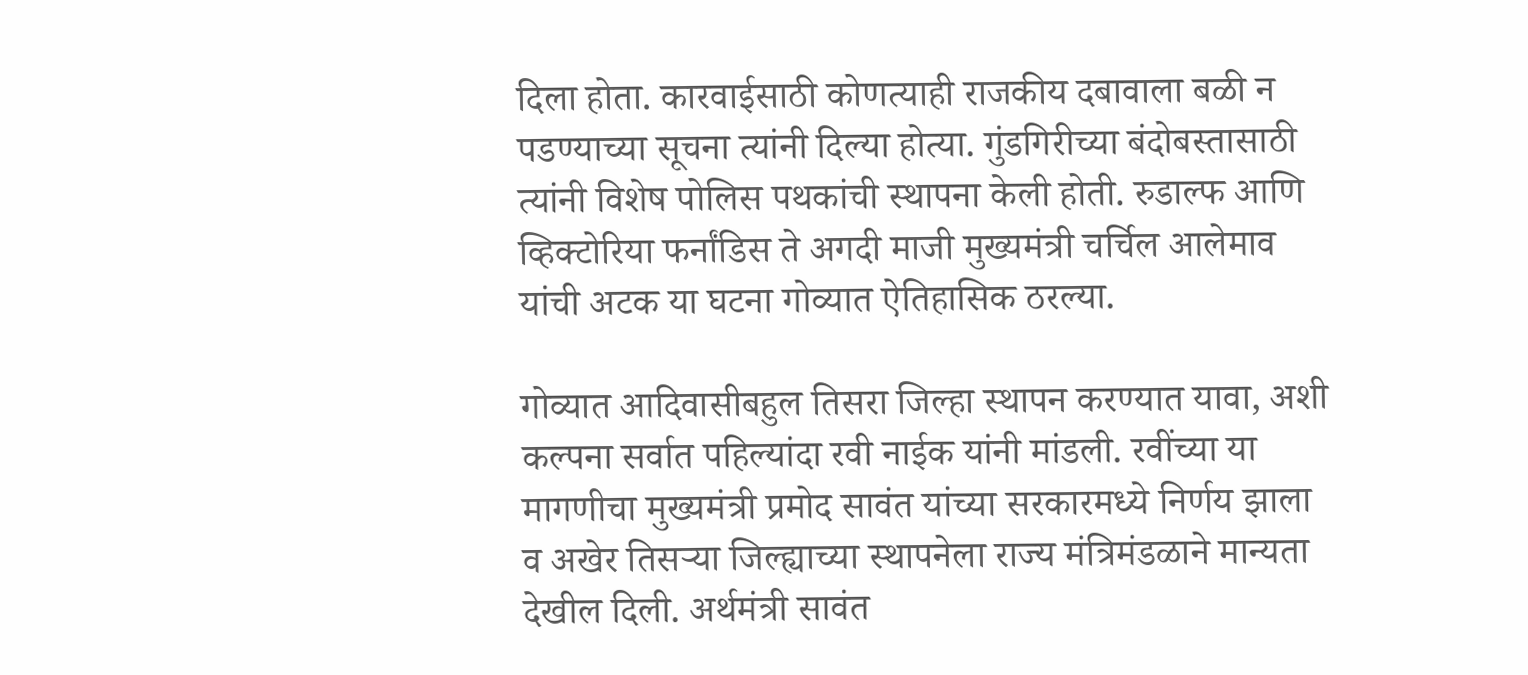दिला होता. कारवाईसाठी कोणत्याही राजकीय दबावाला बळी न पडण्याच्या सूचना त्यांनी दिल्या होत्या. गुंडगिरीच्या बंदोबस्तासाठी त्यांनी विशेष पोलिस पथकांची स्थापना केली होती. रुडाल्फ आणि व्हिक्टोरिया फर्नांडिस ते अगदी माजी मुख्यमंत्री चर्चिल आलेमाव यांची अटक या घटना गोव्यात ऐतिहासिक ठरल्या.

गोव्यात आदिवासीबहुल तिसरा जिल्हा स्थापन करण्यात यावा, अशी कल्पना सर्वात पहिल्यांदा रवी नाईक यांनी मांडली. रवींच्या या मागणीचा मुख्यमंत्री प्रमोद सावंत यांच्या सरकारमध्ये निर्णय झाला व अखेर तिसऱ्या जिल्ह्याच्या स्थापनेला राज्य मंत्रिमंडळाने मान्यता देखील दिली. अर्थमंत्री सावंत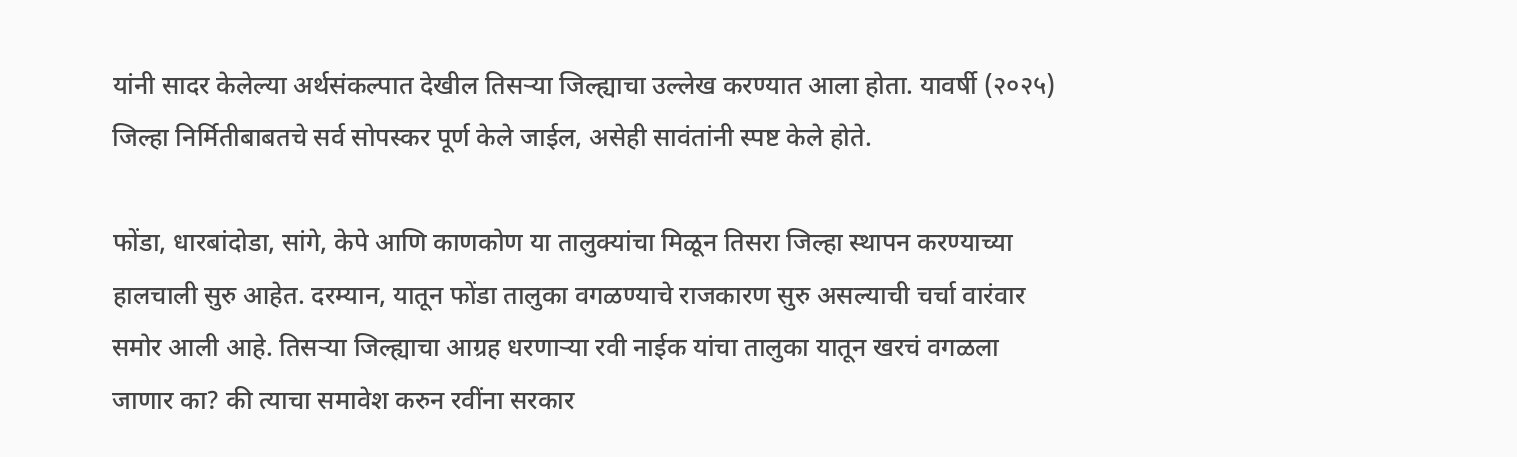यांनी सादर केलेल्या अर्थसंकल्पात देखील तिसऱ्या जिल्ह्याचा उल्लेख करण्यात आला होता. यावर्षी (२०२५) जिल्हा निर्मितीबाबतचे सर्व सोपस्कर पूर्ण केले जाईल, असेही सावंतांनी स्पष्ट केले होते.

फोंडा, धारबांदोडा, सांगे, केपे आणि काणकोण या तालुक्यांचा मिळून तिसरा जिल्हा स्थापन करण्याच्या हालचाली सुरु आहेत. दरम्यान, यातून फोंडा तालुका वगळण्याचे राजकारण सुरु असल्याची चर्चा वारंवार समोर आली आहे. तिसऱ्या जिल्ह्याचा आग्रह धरणाऱ्या रवी नाईक यांचा तालुका यातून खरचं वगळला जाणार का? की त्याचा समावेश करुन रवींना सरकार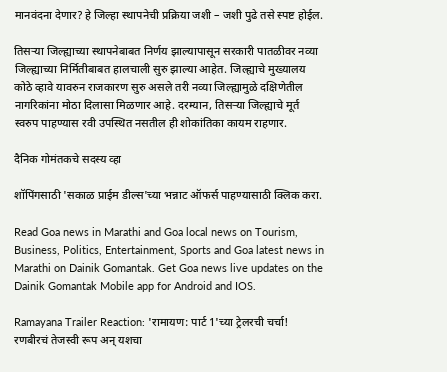मानवंदना देणार? हे जिल्हा स्थापनेची प्रक्रिया जशी – जशी पुढे तसे स्पष्ट होईल.

तिसऱ्या जिल्ह्याच्या स्थापनेबाबत निर्णय झाल्यापासून सरकारी पातळीवर नव्या जिल्ह्याच्या निर्मितीबाबत हालचाली सुरु झाल्या आहेत. जिल्ह्याचे मुख्यालय कोठे व्हावे यावरुन राजकारण सुरु असले तरी नव्या जिल्ह्यामुळे दक्षिणेतील नागरिकांना मोठा दिलासा मिळणार आहे. दरम्यान, तिसऱ्या जिल्ह्याचे मूर्त स्वरुप पाहण्यास रवी उपस्थित नसतील ही शोकांतिका कायम राहणार.

दैनिक गोमंतकचे सदस्य व्हा

शॉपिंगसाठी 'सकाळ प्राईम डील्स'च्या भन्नाट ऑफर्स पाहण्यासाठी क्लिक करा.

Read Goa news in Marathi and Goa local news on Tourism, Business, Politics, Entertainment, Sports and Goa latest news in Marathi on Dainik Gomantak. Get Goa news live updates on the Dainik Gomantak Mobile app for Android and IOS.

Ramayana Trailer Reaction: 'रामायण: पार्ट 1'च्या ट्रेलरची चर्चा! रणबीरचं तेजस्वी रूप अन् यशचा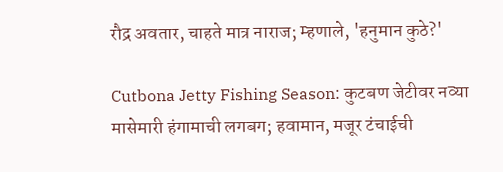रौद्र अवतार, चाहते मात्र नाराज; म्हणाले, 'हनुमान कुठे?'

Cutbona Jetty Fishing Season: कुटबण जेटीवर नव्या मासेमारी हंगामाची लगबग; हवामान, मजूर टंचाईची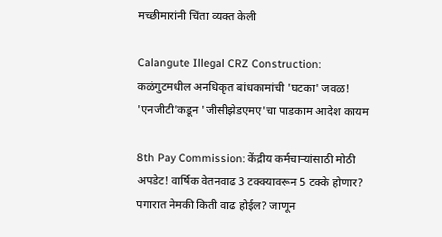मच्छीमारांनी चिंता व्यक्त केली

Calangute Illegal CRZ Construction: कळंगुटमधील अनधिकृत बांधकामांची 'घटका' जवळ! 'एनजीटी'कडून 'जीसीझेडएमए'चा पाडकाम आदेश कायम

8th Pay Commission: केंद्रीय कर्मचाऱ्यांसाठी मोठी अपडेट! वार्षिक वेतनवाढ 3 टक्क्यावरून 5 टक्के होणार? पगारात नेमकी किती वाढ होईल? जाणून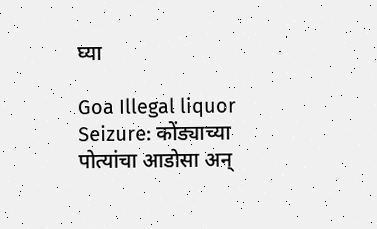घ्या

Goa Illegal liquor Seizure: कोंड्याच्या पोत्यांचा आडोसा अन्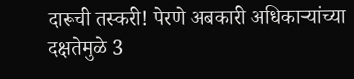दारूची तस्करी! पेरणे अबकारी अधिकाऱ्यांच्या दक्षतेमुळे 3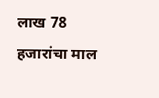लाख 78 हजारांचा माल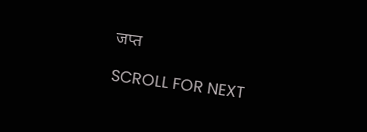जप्त

SCROLL FOR NEXT